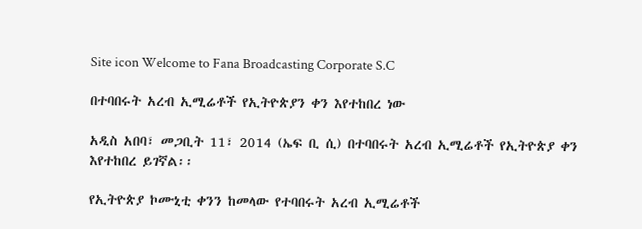Site icon Welcome to Fana Broadcasting Corporate S.C

በተባበሩት አረብ ኢሚሬቶች የኢትዮጵያን ቀን እየተከበረ ነው

አዲስ አበባ፣ መጋቢት 11፣ 2014 (ኤፍ ቢ ሲ) በተባበሩት አረብ ኢሚሬቶች የኢትዮጵያ ቀን እየተከበረ ይገኛል፡፡

የኢትዮጵያ ኮሙኒቲ ቀንን ከመላው የተባበሩት አረብ ኢሚሬቶች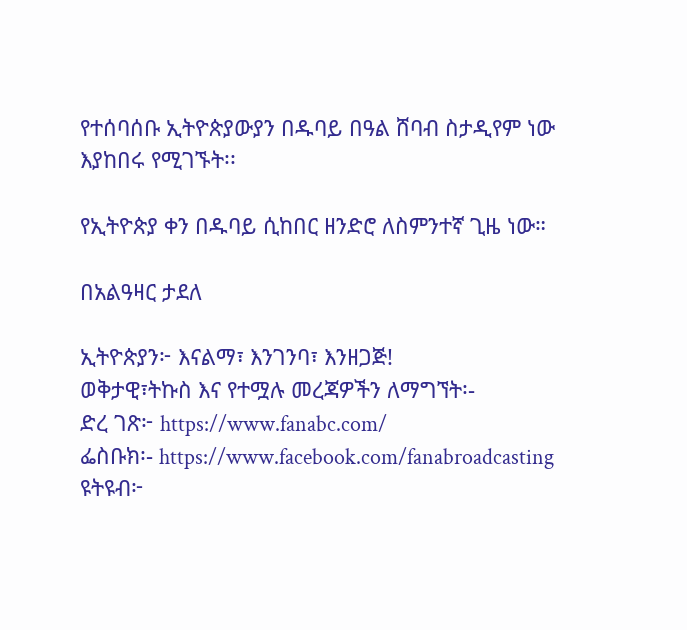የተሰባሰቡ ኢትዮጵያውያን በዱባይ በዓል ሸባብ ስታዲየም ነው እያከበሩ የሚገኙት፡፡

የኢትዮጵያ ቀን በዱባይ ሲከበር ዘንድሮ ለስምንተኛ ጊዜ ነው።

በአልዓዛር ታደለ

ኢትዮጵያን፦ እናልማ፣ እንገንባ፣ እንዘጋጅ!
ወቅታዊ፣ትኩስ እና የተሟሉ መረጃዎችን ለማግኘት፡-
ድረ ገጽ፦ https://www.fanabc.com/
ፌስቡክ፡- https://www.facebook.com/fanabroadcasting
ዩትዩብ፦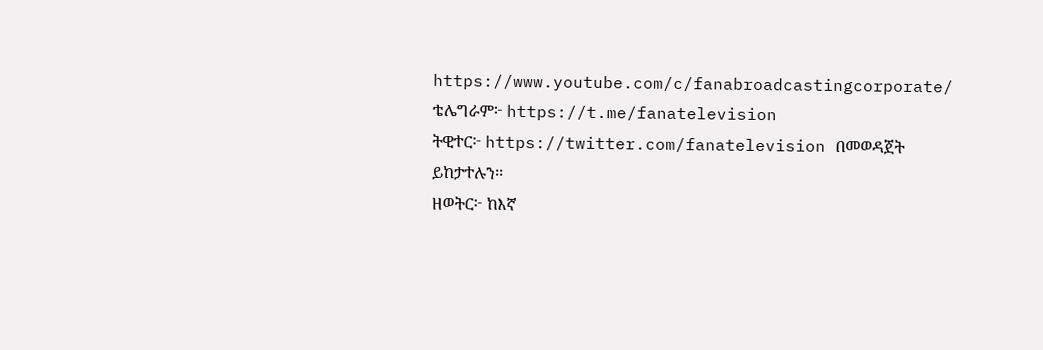https://www.youtube.com/c/fanabroadcastingcorporate/
ቴሌግራም፦ https://t.me/fanatelevision
ትዊተር፦ https://twitter.com/fanatelevision በመወዳጀት ይከታተሉን፡፡
ዘወትር፦ ከእኛ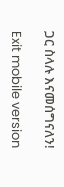ጋር ስላሉ እናመሰግናለን!

Exit mobile version